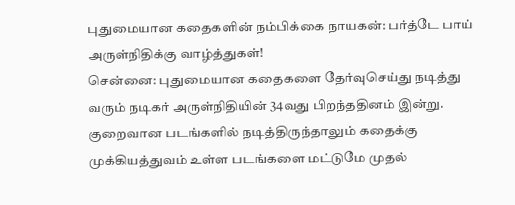புதுமையான கதைகளின் நம்பிக்கை நாயகன்: பர்த்டே பாய் அருள்நிதிக்கு வாழ்த்துகள்!
சென்னை: புதுமையான கதைகளை தேர்வுசெய்து நடித்து வரும் நடிகர் அருள்நிதியின் 34வது பிறந்ததினம் இன்று.
குறைவான படங்களில் நடித்திருந்தாலும் கதைக்கு முக்கியத்துவம் உள்ள படங்களை மட்டுமே முதல்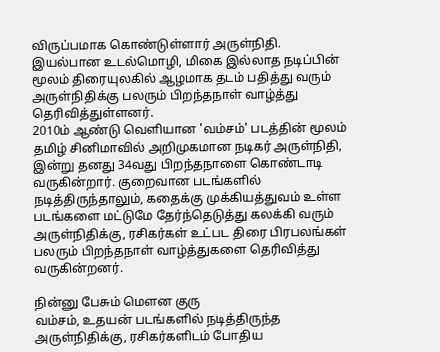விருப்பமாக கொண்டுள்ளார் அருள்நிதி.
இயல்பான உடல்மொழி, மிகை இல்லாத நடிப்பின் மூலம் திரையுலகில் ஆழமாக தடம் பதித்து வரும் அருள்நிதிக்கு பலரும் பிறந்தநாள் வாழ்த்து தெரிவித்துள்ளனர்.
2010ம் ஆண்டு வெளியான 'வம்சம்' படத்தின் மூலம் தமிழ் சினிமாவில் அறிமுகமான நடிகர் அருள்நிதி, இன்று தனது 34வது பிறந்தநாளை கொண்டாடி வருகின்றார். குறைவான படங்களில் நடித்திருந்தாலும், கதைக்கு முக்கியத்துவம் உள்ள படங்களை மட்டுமே தேர்ந்தெடுத்து கலக்கி வரும் அருள்நிதிக்கு, ரசிகர்கள் உட்பட திரை பிரபலங்கள் பலரும் பிறந்தநாள் வாழ்த்துகளை தெரிவித்து வருகின்றனர்.

நின்னு பேசும் மெளன குரு
வம்சம், உதயன் படங்களில் நடித்திருந்த அருள்நிதிக்கு, ரசிகர்களிடம் போதிய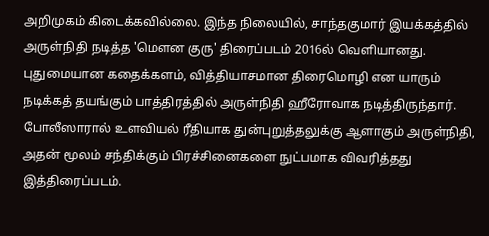அறிமுகம் கிடைக்கவில்லை. இந்த நிலையில், சாந்தகுமார் இயக்கத்தில் அருள்நிதி நடித்த 'மெளன குரு' திரைப்படம் 2016ல் வெளியானது. புதுமையான கதைக்களம், வித்தியாசமான திரைமொழி என யாரும் நடிக்கத் தயங்கும் பாத்திரத்தில் அருள்நிதி ஹீரோவாக நடித்திருந்தார். போலீஸாரால் உளவியல் ரீதியாக துன்புறுத்தலுக்கு ஆளாகும் அருள்நிதி, அதன் மூலம் சந்திக்கும் பிரச்சினைகளை நுட்பமாக விவரித்தது இத்திரைப்படம்.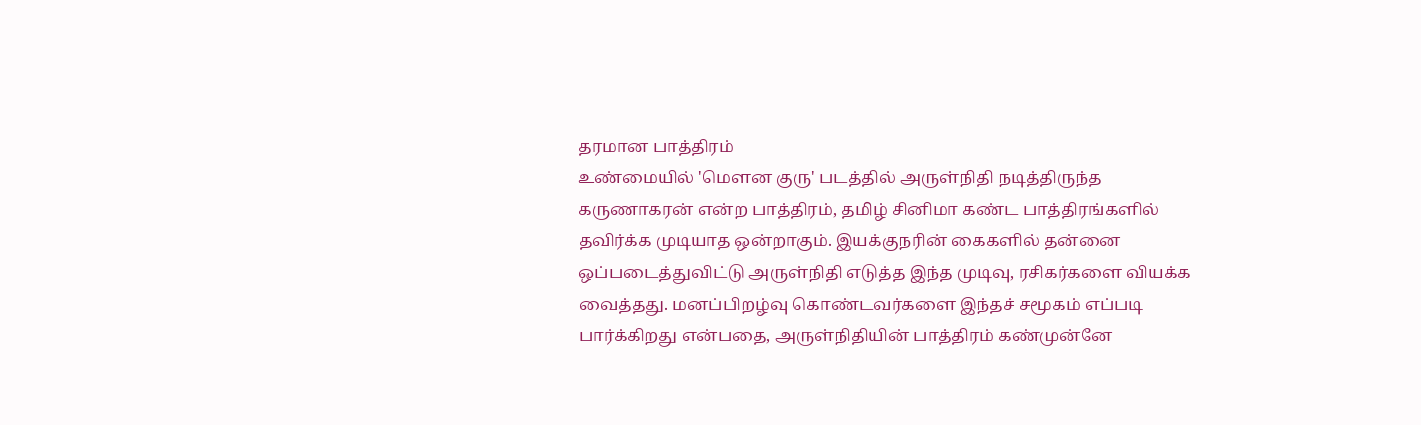தரமான பாத்திரம்
உண்மையில் 'மெளன குரு' படத்தில் அருள்நிதி நடித்திருந்த கருணாகரன் என்ற பாத்திரம், தமிழ் சினிமா கண்ட பாத்திரங்களில் தவிர்க்க முடியாத ஒன்றாகும். இயக்குநரின் கைகளில் தன்னை ஒப்படைத்துவிட்டு அருள்நிதி எடுத்த இந்த முடிவு, ரசிகர்களை வியக்க வைத்தது. மனப்பிறழ்வு கொண்டவர்களை இந்தச் சமூகம் எப்படி பார்க்கிறது என்பதை, அருள்நிதியின் பாத்திரம் கண்முன்னே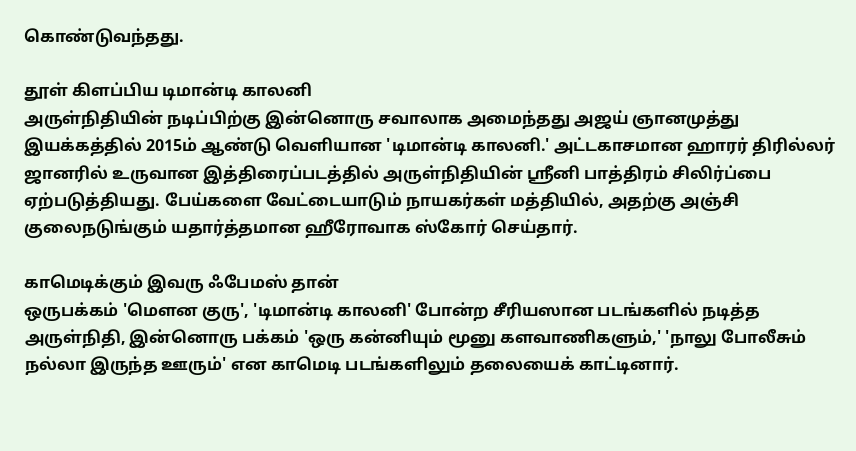கொண்டுவந்தது.

தூள் கிளப்பிய டிமான்டி காலனி
அருள்நிதியின் நடிப்பிற்கு இன்னொரு சவாலாக அமைந்தது அஜய் ஞானமுத்து இயக்கத்தில் 2015ம் ஆண்டு வெளியான 'டிமான்டி காலனி.' அட்டகாசமான ஹாரர் திரில்லர் ஜானரில் உருவான இத்திரைப்படத்தில் அருள்நிதியின் ஸ்ரீனி பாத்திரம் சிலிர்ப்பை ஏற்படுத்தியது. பேய்களை வேட்டையாடும் நாயகர்கள் மத்தியில், அதற்கு அஞ்சி குலைநடுங்கும் யதார்த்தமான ஹீரோவாக ஸ்கோர் செய்தார்.

காமெடிக்கும் இவரு ஃபேமஸ் தான்
ஒருபக்கம் 'மெளன குரு', 'டிமான்டி காலனி' போன்ற சீரியஸான படங்களில் நடித்த அருள்நிதி, இன்னொரு பக்கம் 'ஒரு கன்னியும் மூனு களவாணிகளும்,' 'நாலு போலீசும் நல்லா இருந்த ஊரும்' என காமெடி படங்களிலும் தலையைக் காட்டினார்.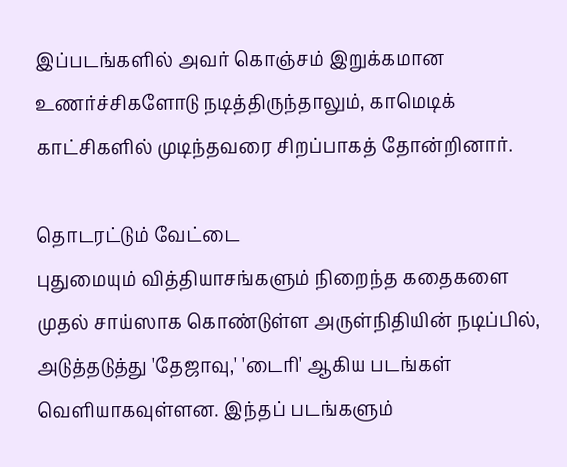இப்படங்களில் அவர் கொஞ்சம் இறுக்கமான உணர்ச்சிகளோடு நடித்திருந்தாலும், காமெடிக் காட்சிகளில் முடிந்தவரை சிறப்பாகத் தோன்றினார்.

தொடரட்டும் வேட்டை
புதுமையும் வித்தியாசங்களும் நிறைந்த கதைகளை முதல் சாய்ஸாக கொண்டுள்ள அருள்நிதியின் நடிப்பில், அடுத்தடுத்து 'தேஜாவு,' 'டைரி' ஆகிய படங்கள் வெளியாகவுள்ளன. இந்தப் படங்களும்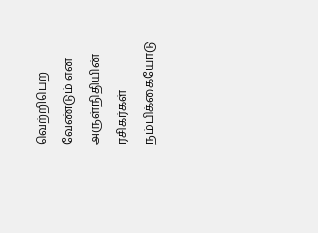வெற்றிபெற வேண்டும் என அருள்நிதியின் ரசிகர்கள் நம்பிக்கையோடு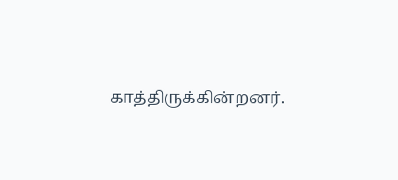காத்திருக்கின்றனர்.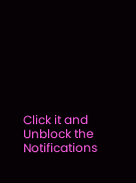Click it and Unblock the Notifications